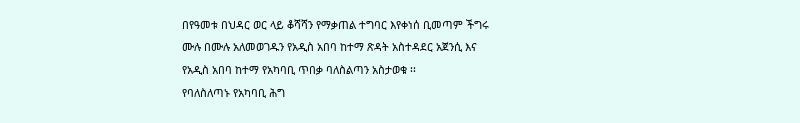በየዓመቱ በህዳር ወር ላይ ቆሻሻን የማቃጠል ተግባር እየቀነሰ ቢመጣም ችግሩ ሙሉ በሙሉ አለመወገዱን የአዲስ አበባ ከተማ ጽዳት አስተዳደር አጀንሲ እና የአዲስ አበባ ከተማ የአካባቢ ጥበቃ ባለስልጣን አስታወቁ ፡፡
የባለስለጣኑ የአካባቢ ሕግ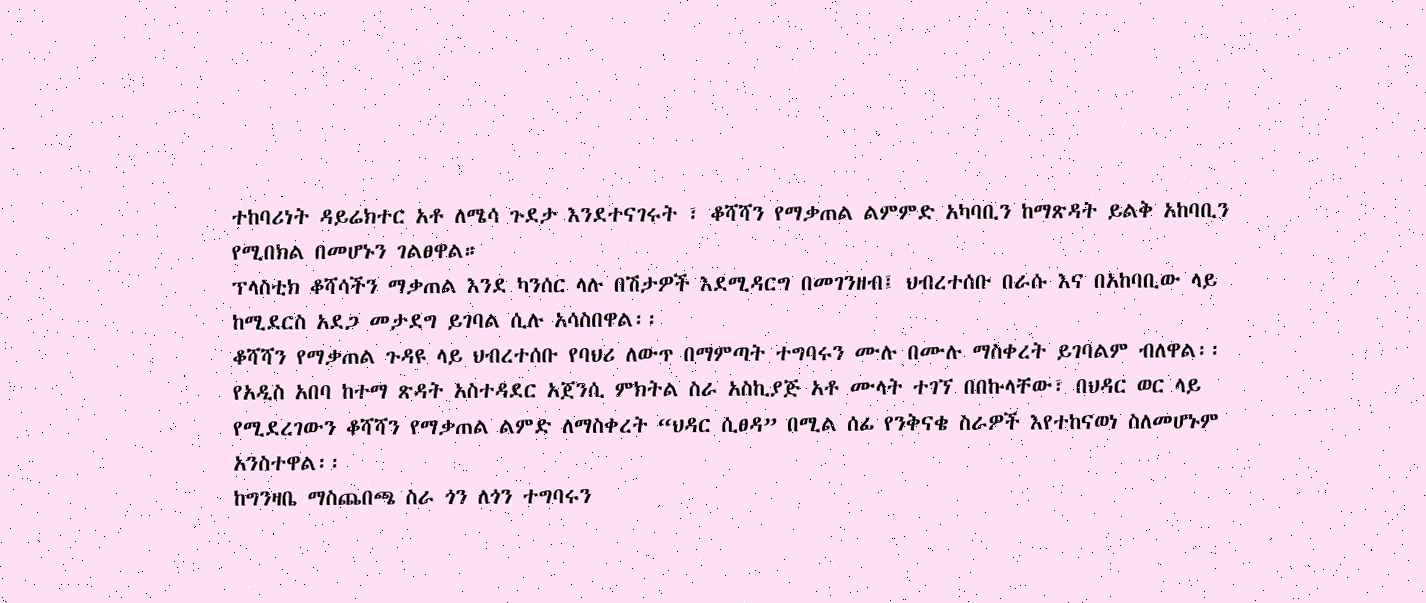ተከባሪነት ዳይሬክተር አቶ ለሜሳ ጉደታ እንደተናገሩት ፣ ቆሻሻን የማቃጠል ልምምድ አካባቢን ከማጽዳት ይልቅ አከባቢን የሚበክል በመሆኑን ገልፀዋል።
ፕላስቲክ ቆሻሳችን ማቃጠል እንደ ካንሰር ላሉ በሽታዎች እደሚዳርግ በመገንዘብ፤ ህብረተሰቡ በራሱ እና በአከባቢው ላይ ከሚደርስ አደጋ መታደግ ይገባል ሲሉ አሳስበዋል፡፡
ቆሻሻን የማቃጠል ጉዳዩ ላይ ህብረተሰቡ የባህሪ ለውጥ በማምጣት ተግባሩን ሙሉ በሙሉ ማስቀረት ይገባልም ብለዋል፡፡
የአዲስ አበባ ከተማ ጽዳት አስተዳደር አጀንሲ ምክትል ስራ አስኪያጅ አቶ ሙላት ተገኘ በበኩላቸው፣ በህዳር ወር ላይ የሚደረገውን ቆሻሻን የማቃጠል ልምድ ለማስቀረት “ህዳር ሲፀዳ” በሚል ሰፊ የንቅናቄ ስራዎች እየተከናወነ ስለመሆኑም አንስተዋል፡፡
ከግንዛቤ ማስጨበጫ ስራ ጎን ለጎን ተግባሩን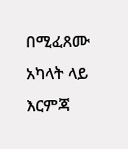በሚፈጸሙ አካላት ላይ እርምጃ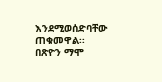እንደሚወሰድባቸው ጠቁመዋል፡፡
በጽዮን ማሞ